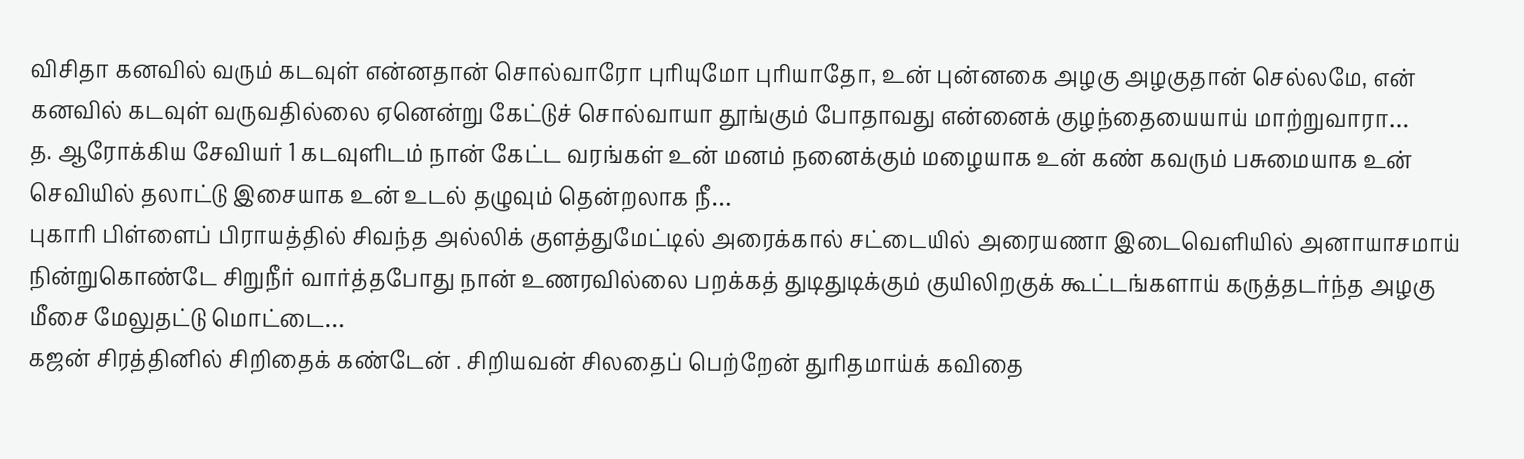விசிதா கனவில் வரும் கடவுள் என்னதான் சொல்வாரோ புரியுமோ புரியாதோ, உன் புன்னகை அழகு அழகுதான் செல்லமே, என் கனவில் கடவுள் வருவதில்லை ஏனென்று கேட்டுச் சொல்வாயா தூங்கும் போதாவது என்னைக் குழந்தையையாய் மாற்றுவாரா…
த. ஆரோக்கிய சேவியர் 1 கடவுளிடம் நான் கேட்ட வரங்கள் உன் மனம் நனைக்கும் மழையாக உன் கண் கவரும் பசுமையாக உன் செவியில் தலாட்டு இசையாக உன் உடல் தழுவும் தென்றலாக நீ…
புகாரி பிள்ளைப் பிராயத்தில் சிவந்த அல்லிக் குளத்துமேட்டில் அரைக்கால் சட்டையில் அரையணா இடைவெளியில் அனாயாசமாய் நின்றுகொண்டே சிறுநீர் வார்த்தபோது நான் உணரவில்லை பறக்கத் துடிதுடிக்கும் குயிலிறகுக் கூட்டங்களாய் கருத்தடர்ந்த அழகு மீசை மேலுதட்டு மொட்டை…
கஜன் சிரத்தினில் சிறிதைக் கண்டேன் . சிறியவன் சிலதைப் பெற்றேன் துரிதமாய்க் கவிதை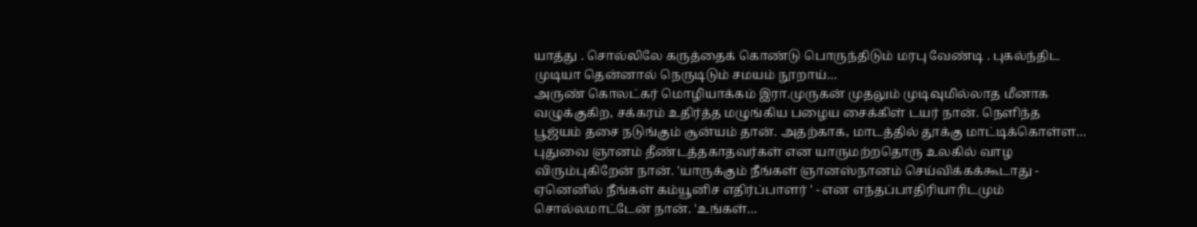யாத்து . சொல்லிலே கருத்தைக் கொண்டு பொருந்திடும் மரபு வேண்டி . புகல்ந்திட முடியா தென்னால் நெருடிடும் சமயம் நூறாய்…
அருண் கொலட்கர் மொழியாக்கம் இரா.முருகன் முதலும் முடிவுமில்லாத மீனாக வழுக்குகிற, சக்கரம் உதிர்த்த மழுங்கிய பழைய சைக்கிள் டயர் நான். நெளிந்த பூஜ்யம் தசை நடுங்கும் சூன்யம் தான். அதற்காக, மாடத்தில் தூக்கு மாட்டிக்கொள்ள…
புதுவை ஞானம் தீண்டத்தகாதவர்கள் என யாருமற்றதொரு உலகில் வாழ விரும்புகிறேன் நான். 'யாருக்கும் நீங்கள் ஞானஸ்நானம் செய்விக்கக்கூடாது - ஏனெனில் நீங்கள் கம்யூனிச எதிர்ப்பாளர் ' - என எந்தப்பாதிரியாரிடமும் சொல்லமாட்டேன் நான். 'உங்கள்…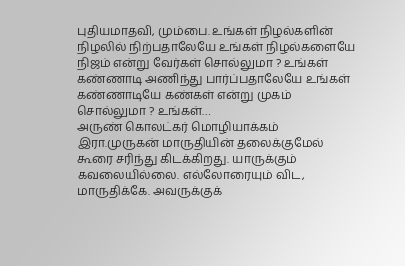புதியமாதவி, மும்பை. உங்கள் நிழல்களின் நிழலில் நிற்பதாலேயே உங்கள் நிழல்களையே நிஜம் என்று வேர்கள் சொல்லுமா ? உங்கள் கண்ணாடி அணிந்து பார்ப்பதாலேயே உங்கள் கண்ணாடியே கண்கள் என்று முகம் சொல்லுமா ? உங்கள்…
அருண் கொலட்கர் மொழியாக்கம் இரா.முருகன் மாருதியின் தலைக்குமேல் கூரை சரிந்து கிடக்கிறது. யாருக்கும் கவலையில்லை. எல்லோரையும் விட, மாருதிக்கே. அவருக்குக்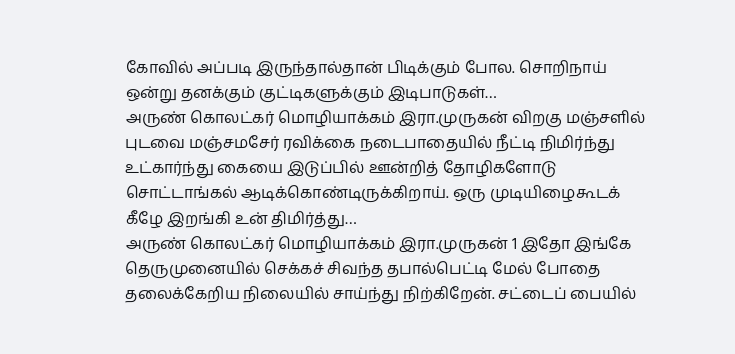கோவில் அப்படி இருந்தால்தான் பிடிக்கும் போல. சொறிநாய் ஒன்று தனக்கும் குட்டிகளுக்கும் இடிபாடுகள்…
அருண் கொலட்கர் மொழியாக்கம் இரா.முருகன் விறகு மஞ்சளில் புடவை மஞ்சமசேர் ரவிக்கை நடைபாதையில் நீட்டி நிமிர்ந்து உட்கார்ந்து கையை இடுப்பில் ஊன்றித் தோழிகளோடு சொட்டாங்கல் ஆடிக்கொண்டிருக்கிறாய். ஒரு முடியிழைகூடக் கீழே இறங்கி உன் திமிர்த்து…
அருண் கொலட்கர் மொழியாக்கம் இரா.முருகன் 1 இதோ இங்கே தெருமுனையில் செக்கச் சிவந்த தபால்பெட்டி மேல் போதை தலைக்கேறிய நிலையில் சாய்ந்து நிற்கிறேன். சட்டைப் பையில்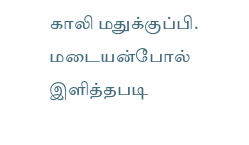காலி மதுக்குப்பி. மடையன்போல் இளித்தபடி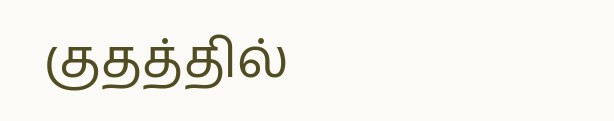குதத்தில்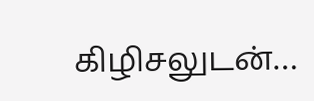கிழிசலுடன்…